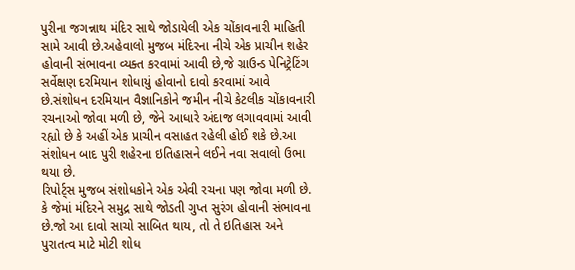પુરીના જગન્નાથ મંદિર સાથે જોડાયેલી એક ચોંકાવનારી માહિતી સામે આવી છે.અહેવાલો મુજબ મંદિરના નીચે એક પ્રાચીન શહેર હોવાની સંભાવના વ્યક્ત કરવામાં આવી છે,જે ગ્રાઉન્ડ પેનિટ્રેટિંગ સર્વેક્ષણ દરમિયાન શોધાયું હોવાનો દાવો કરવામાં આવે છે.સંશોધન દરમિયાન વૈજ્ઞાનિકોને જમીન નીચે કેટલીક ચોંકાવનારી રચનાઓ જોવા મળી છે, જેને આધારે અંદાજ લગાવવામાં આવી રહ્યો છે કે અહીં એક પ્રાચીન વસાહત રહેલી હોઈ શકે છે.આ સંશોધન બાદ પુરી શહેરના ઇતિહાસને લઈને નવા સવાલો ઉભા થયા છે.
રિપોર્ટ્સ મુજબ સંશોધકોને એક એવી રચના પણ જોવા મળી છે. કે જેમાં મંદિરને સમુદ્ર સાથે જોડતી ગુપ્ત સુરંગ હોવાની સંભાવના છે.જો આ દાવો સાચો સાબિત થાય, તો તે ઇતિહાસ અને પુરાતત્વ માટે મોટી શોધ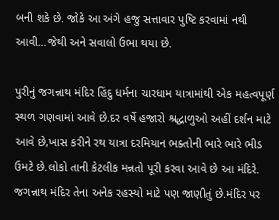બની શકે છે. જોકે આ અંગે હજુ સત્તાવાર પુષ્ટિ કરવામાં નથી આવી…જેથી અને સવાલો ઉભા થયા છે.

પુરીનું જગન્નાથ મંદિર હિંદુ ધર્મના ચારધામ યાત્રામાંથી એક મહત્વપૂર્ણ સ્થળ ગણવામાં આવે છે.દર વર્ષે હજારો શ્રદ્ધાળુઓ અહીં દર્શન માટે આવે છે,ખાસ કરીને રથ યાત્રા દરમિયાન ભક્તોની ભારે ભારે ભીડ ઉમટે છે.લોકો તાની કેટલીક મન્નતો પૂરી કરવા આવે છે આ મંદિરે. જગન્નાથ મંદિર તેના અનેક રહસ્યો માટે પણ જાણીતું છે.મંદિર પર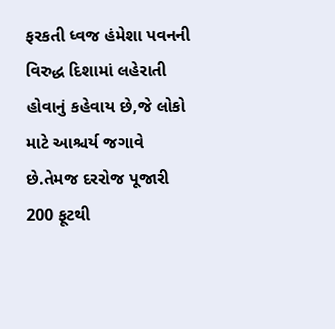ફરકતી ધ્વજ હંમેશા પવનની વિરુદ્ધ દિશામાં લહેરાતી હોવાનું કહેવાય છે,જે લોકો માટે આશ્ચર્ય જગાવે છે.તેમજ દરરોજ પૂજારી 200 ફૂટથી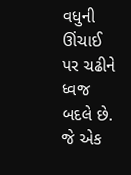વધુની ઊંચાઈ પર ચઢીને ધ્વજ બદલે છે. જે એક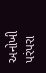અનોખી પરંપરા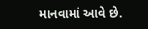માનવામાં આવે છે.